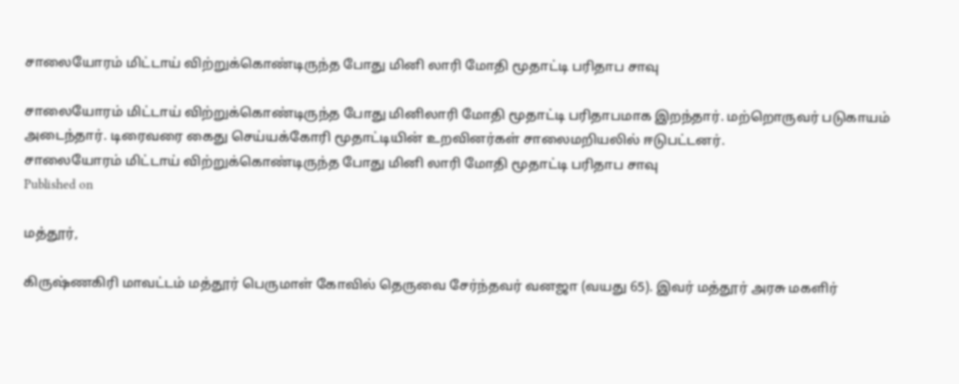சாலையோரம் மிட்டாய் விற்றுக்கொண்டிருந்த போது மினி லாரி மோதி மூதாட்டி பரிதாப சாவு

சாலையோரம் மிட்டாய் விற்றுக்கொண்டிருந்த போது மினிலாரி மோதி மூதாட்டி பரிதாபமாக இறந்தார். மற்றொருவர் படுகாயம் அடைந்தார். டிரைவரை கைது செய்யக்கோரி மூதாட்டியின் உறவினர்கள் சாலைமறியலில் ஈடுபட்டனர்.
சாலையோரம் மிட்டாய் விற்றுக்கொண்டிருந்த போது மினி லாரி மோதி மூதாட்டி பரிதாப சாவு
Published on

மத்தூர்,

கிருஷ்ணகிரி மாவட்டம் மத்தூர் பெருமாள் கோவில் தெருவை சேர்ந்தவர் வனஜா (வயது 65). இவர் மத்தூர் அரசு மகளிர்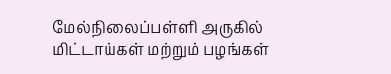மேல்நிலைப்பள்ளி அருகில் மிட்டாய்கள் மற்றும் பழங்கள்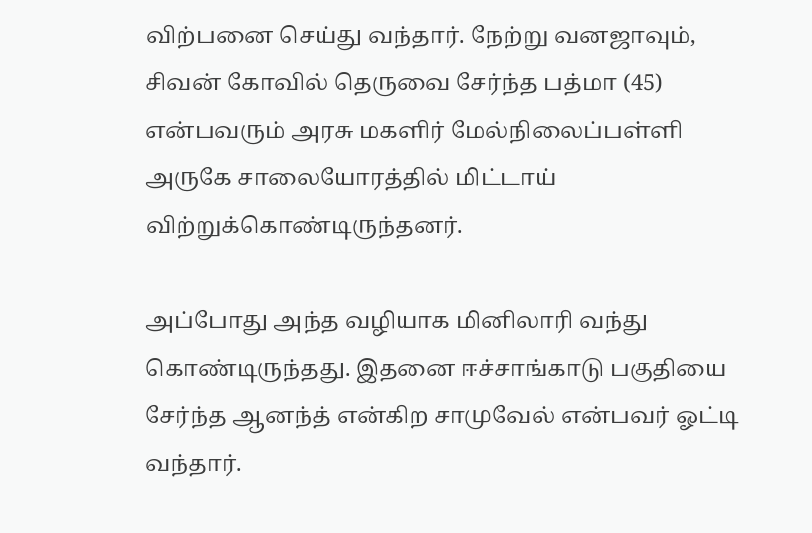விற்பனை செய்து வந்தார். நேற்று வனஜாவும், சிவன் கோவில் தெருவை சேர்ந்த பத்மா (45) என்பவரும் அரசு மகளிர் மேல்நிலைப்பள்ளி அருகே சாலையோரத்தில் மிட்டாய் விற்றுக்கொண்டிருந்தனர்.

அப்போது அந்த வழியாக மினிலாரி வந்து கொண்டிருந்தது. இதனை ஈச்சாங்காடு பகுதியை சேர்ந்த ஆனந்த் என்கிற சாமுவேல் என்பவர் ஓட்டி வந்தார்.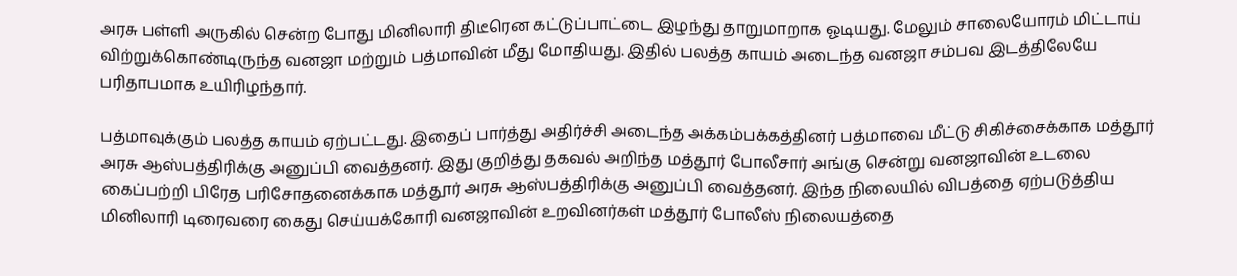அரசு பள்ளி அருகில் சென்ற போது மினிலாரி திடீரென கட்டுப்பாட்டை இழந்து தாறுமாறாக ஓடியது. மேலும் சாலையோரம் மிட்டாய் விற்றுக்கொண்டிருந்த வனஜா மற்றும் பத்மாவின் மீது மோதியது. இதில் பலத்த காயம் அடைந்த வனஜா சம்பவ இடத்திலேயே பரிதாபமாக உயிரிழந்தார்.

பத்மாவுக்கும் பலத்த காயம் ஏற்பட்டது. இதைப் பார்த்து அதிர்ச்சி அடைந்த அக்கம்பக்கத்தினர் பத்மாவை மீட்டு சிகிச்சைக்காக மத்தூர் அரசு ஆஸ்பத்திரிக்கு அனுப்பி வைத்தனர். இது குறித்து தகவல் அறிந்த மத்தூர் போலீசார் அங்கு சென்று வனஜாவின் உடலை கைப்பற்றி பிரேத பரிசோதனைக்காக மத்தூர் அரசு ஆஸ்பத்திரிக்கு அனுப்பி வைத்தனர். இந்த நிலையில் விபத்தை ஏற்படுத்திய மினிலாரி டிரைவரை கைது செய்யக்கோரி வனஜாவின் உறவினர்கள் மத்தூர் போலீஸ் நிலையத்தை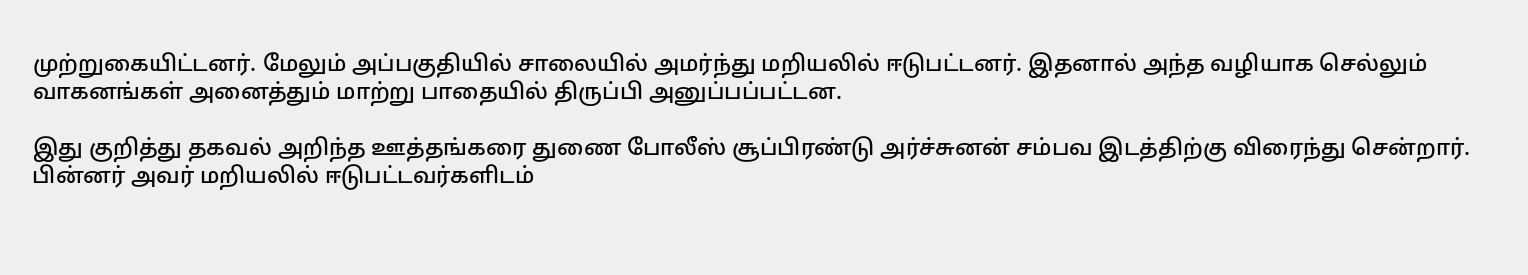முற்றுகையிட்டனர். மேலும் அப்பகுதியில் சாலையில் அமர்ந்து மறியலில் ஈடுபட்டனர். இதனால் அந்த வழியாக செல்லும் வாகனங்கள் அனைத்தும் மாற்று பாதையில் திருப்பி அனுப்பப்பட்டன.

இது குறித்து தகவல் அறிந்த ஊத்தங்கரை துணை போலீஸ் சூப்பிரண்டு அர்ச்சுனன் சம்பவ இடத்திற்கு விரைந்து சென்றார். பின்னர் அவர் மறியலில் ஈடுபட்டவர்களிடம்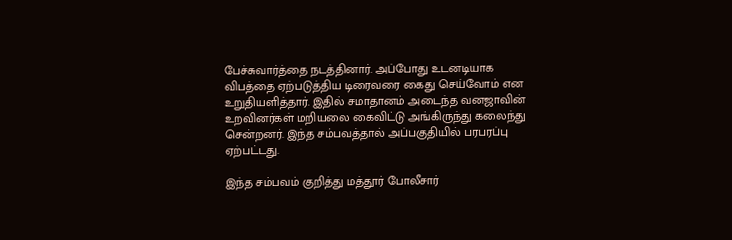பேச்சுவார்த்தை நடத்தினார். அப்போது உடனடியாக விபத்தை ஏற்படுத்திய டிரைவரை கைது செய்வோம் என உறுதியளித்தார். இதில் சமாதானம் அடைந்த வனஜாவின் உறவினர்கள் மறியலை கைவிட்டு அங்கிருந்து கலைந்து சென்றனர். இந்த சம்பவத்தால் அப்பகுதியில் பரபரப்பு ஏற்பட்டது.

இந்த சம்பவம் குறித்து மத்தூர் போலீசார்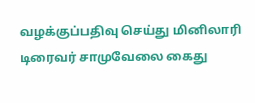வழக்குப்பதிவு செய்து மினிலாரி டிரைவர் சாமுவேலை கைது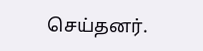செய்தனர்.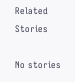Related Stories

No stories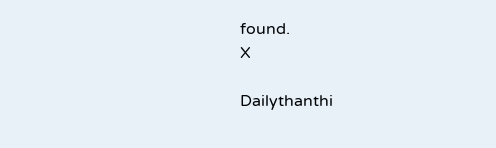found.
X

Dailythanthi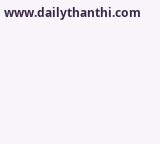www.dailythanthi.com